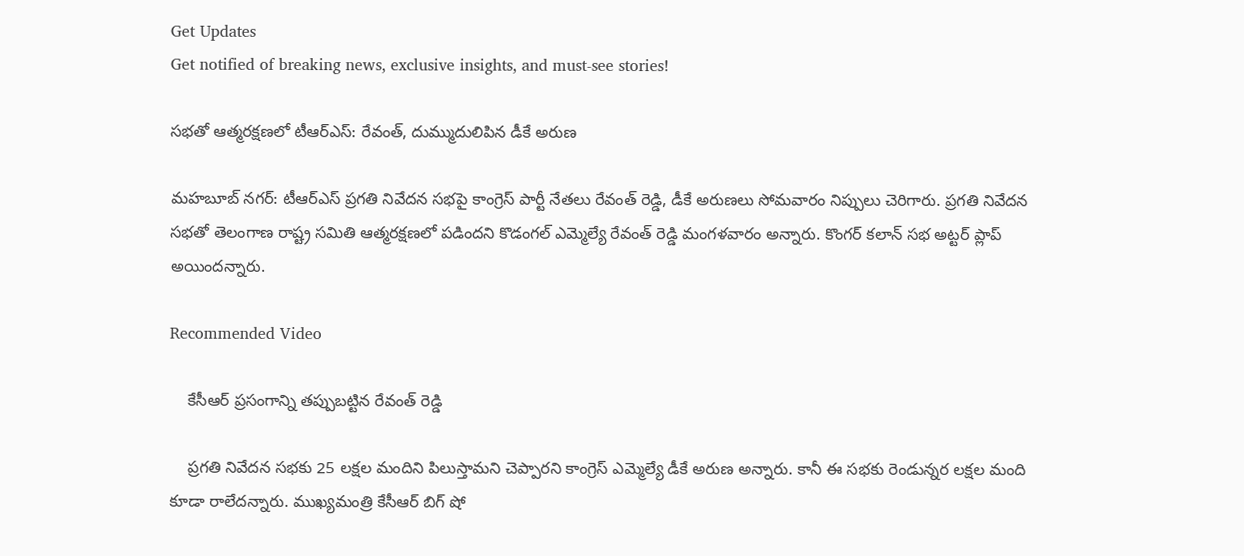Get Updates
Get notified of breaking news, exclusive insights, and must-see stories!

సభతో ఆత్మరక్షణలో టీఆర్ఎస్: రేవంత్, దుమ్ముదులిపిన డీకే అరుణ

మహబూబ్ నగర్: టీఆర్ఎస్ ప్రగతి నివేదన సభపై కాంగ్రెస్ పార్టీ నేతలు రేవంత్ రెడ్డి, డీకే అరుణలు సోమవారం నిప్పులు చెరిగారు. ప్రగతి నివేదన సభతో తెలంగాణ రాష్ట్ర సమితి ఆత్మరక్షణలో పడిందని కొడంగల్ ఎమ్మెల్యే రేవంత్ రెడ్డి మంగళవారం అన్నారు. కొంగర్ కలాన్ సభ అట్టర్ ప్లాప్ అయిందన్నారు.

Recommended Video

    కేసీఆర్ ప్రసంగాన్ని తప్పుబట్టిన రేవంత్ రెడ్డి

    ప్రగతి నివేదన సభకు 25 లక్షల మందిని పిలుస్తామని చెప్పారని కాంగ్రెస్ ఎమ్మెల్యే డీకే అరుణ అన్నారు. కానీ ఈ సభకు రెండున్నర లక్షల మంది కూడా రాలేదన్నారు. ముఖ్యమంత్రి కేసీఆర్ బిగ్ షో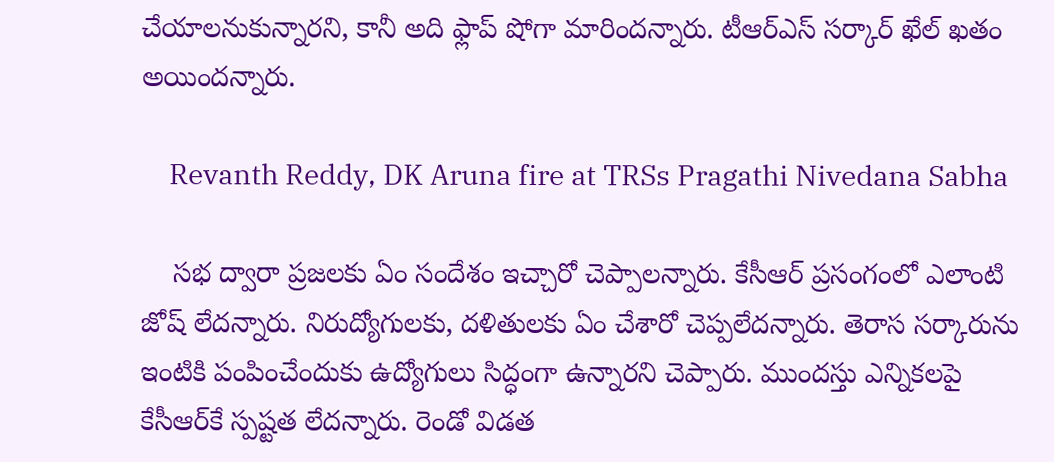చేయాలనుకున్నారని, కానీ అది ఫ్లాప్ షోగా మారిందన్నారు. టీఆర్ఎస్ సర్కార్ ఖేల్ ఖతం అయిందన్నారు.

    Revanth Reddy, DK Aruna fire at TRSs Pragathi Nivedana Sabha

    సభ ద్వారా ప్రజలకు ఏం సందేశం ఇచ్చారో చెప్పాలన్నారు. కేసీఆర్ ప్రసంగంలో ఎలాంటి జోష్ లేదన్నారు. నిరుద్యోగులకు, దళితులకు ఏం చేశారో చెప్పలేదన్నారు. తెరాస సర్కారును ఇంటికి పంపించేందుకు ఉద్యోగులు సిద్ధంగా ఉన్నారని చెప్పారు. ముందస్తు ఎన్నికలపై కేసీఆర్‌కే స్పష్టత లేదన్నారు. రెండో విడత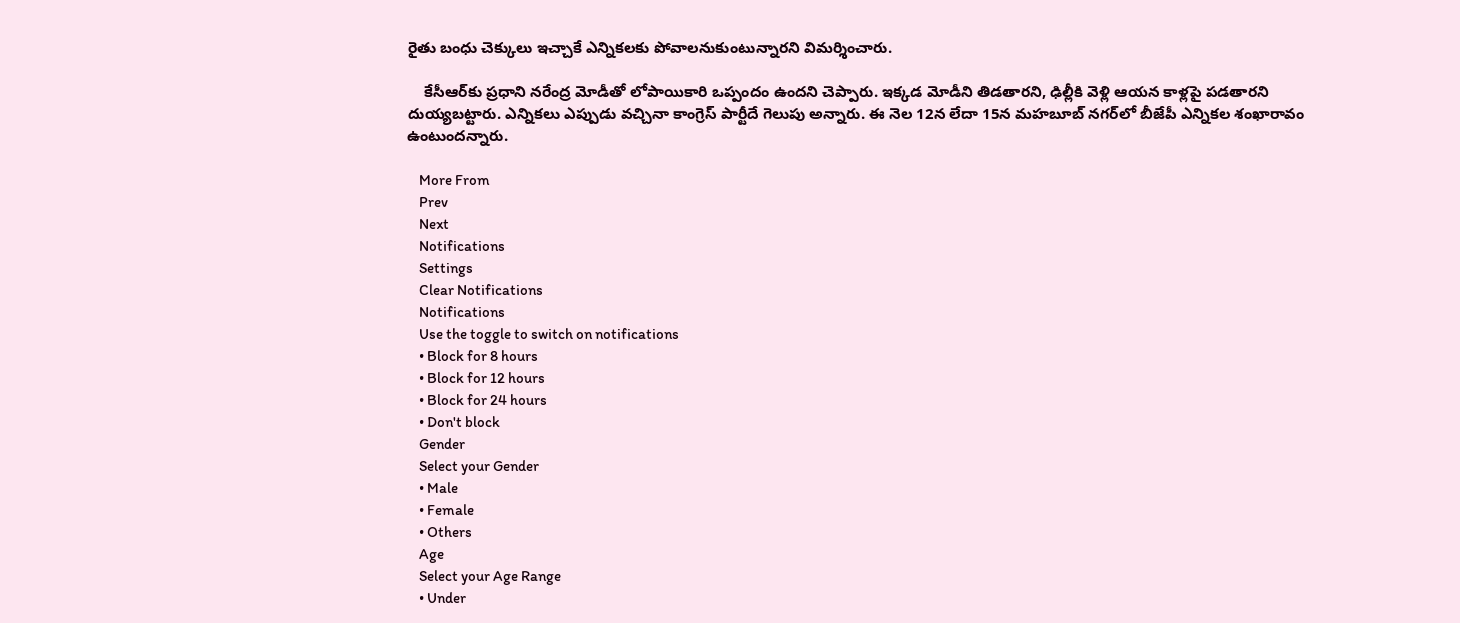రైతు బంధు చెక్కులు ఇచ్చాకే ఎన్నికలకు పోవాలనుకుంటున్నారని విమర్శించారు.

    కేసీఆర్‌కు ప్రధాని నరేంద్ర మోడీతో లోపాయికారి ఒప్పందం ఉందని చెప్పారు. ఇక్కడ మోడీని తిడతారని, ఢిల్లీకి వెళ్లి ఆయన కాళ్లపై పడతారని దుయ్యబట్టారు. ఎన్నికలు ఎప్పుడు వచ్చినా కాంగ్రెస్ పార్టీదే గెలుపు అన్నారు. ఈ నెల 12న లేదా 15న మహబూబ్ నగర్‌లో బీజేపీ ఎన్నికల శంఖారావం ఉంటుందన్నారు.

    More From
    Prev
    Next
    Notifications
    Settings
    Clear Notifications
    Notifications
    Use the toggle to switch on notifications
    • Block for 8 hours
    • Block for 12 hours
    • Block for 24 hours
    • Don't block
    Gender
    Select your Gender
    • Male
    • Female
    • Others
    Age
    Select your Age Range
    • Under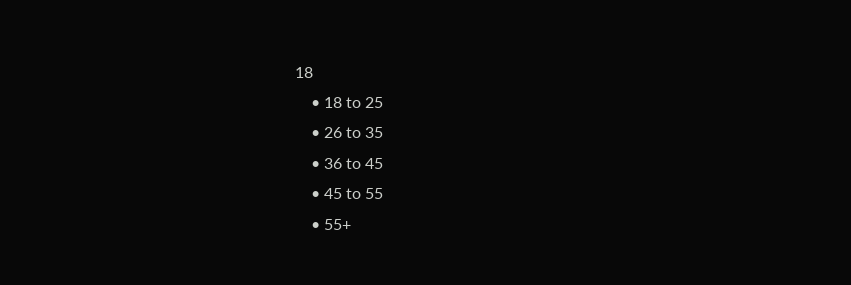18
    • 18 to 25
    • 26 to 35
    • 36 to 45
    • 45 to 55
    • 55+